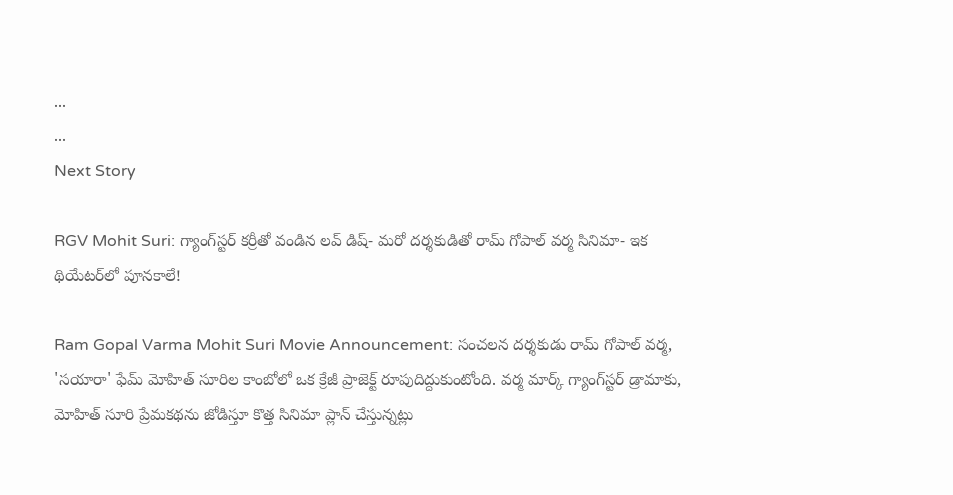...
...
Next Story

RGV Mohit Suri: గ్యాంగ్‌స్టర్ కర్రీతో వండిన లవ్ డిష్- మరో దర్శకుడితో రామ్ గోపాల్ వర్మ సినిమా- ఇక థియేటర్‌లో పూనకాలే!

Ram Gopal Varma Mohit Suri Movie Announcement: సంచలన దర్శకుడు రామ్ గోపాల్ వర్మ, 'సయారా' ఫేమ్ మోహిత్ సూరిల కాంబోలో ఒక క్రేజీ ప్రాజెక్ట్ రూపుదిద్దుకుంటోంది. వర్మ మార్క్ గ్యాంగ్‌స్టర్ డ్రామాకు, మోహిత్ సూరి ప్రేమకథను జోడిస్తూ కొత్త సినిమా ప్లాన్ చేస్తున్నట్లు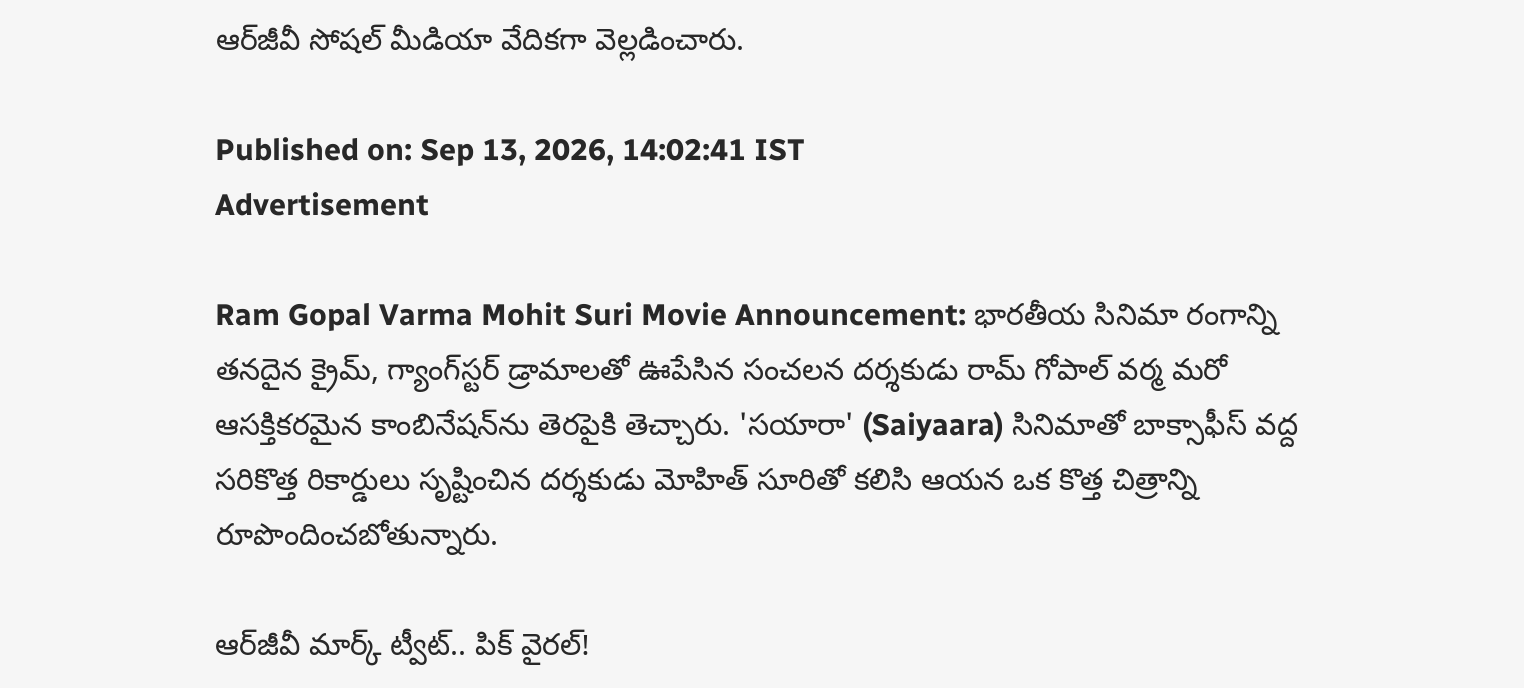ఆర్‌జీవీ సోషల్ మీడియా వేదికగా వెల్లడించారు.

Published on: Sep 13, 2026, 14:02:41 IST
Advertisement

Ram Gopal Varma Mohit Suri Movie Announcement: భారతీయ సినిమా రంగాన్ని తనదైన క్రైమ్, గ్యాంగ్‌స్టర్ డ్రామాలతో ఊపేసిన సంచలన దర్శకుడు రామ్ గోపాల్ వర్మ మరో ఆసక్తికరమైన కాంబినేషన్‌ను తెరపైకి తెచ్చారు. 'సయారా' (Saiyaara) సినిమాతో బాక్సాఫీస్ వద్ద సరికొత్త రికార్డులు సృష్టించిన దర్శకుడు మోహిత్ సూరితో కలిసి ఆయన ఒక కొత్త చిత్రాన్ని రూపొందించబోతున్నారు.

ఆర్‌జీవీ మార్క్ ట్వీట్.. పిక్ వైరల్!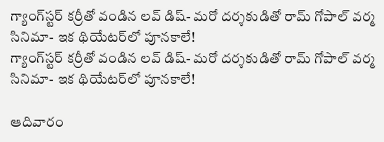గ్యాంగ్‌స్టర్ కర్రీతో వండిన లవ్ డిష్- మరో దర్శకుడితో రామ్ గోపాల్ వర్మ సినిమా- ఇక థియేటర్‌లో పూనకాలే!
గ్యాంగ్‌స్టర్ కర్రీతో వండిన లవ్ డిష్- మరో దర్శకుడితో రామ్ గోపాల్ వర్మ సినిమా- ఇక థియేటర్‌లో పూనకాలే!

ఆదివారం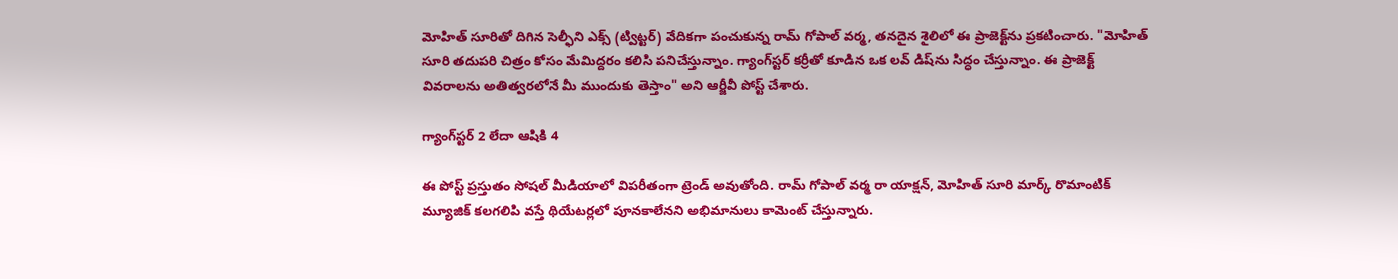మోహిత్ సూరితో దిగిన సెల్ఫీని ఎక్స్ (ట్విట్టర్) వేదికగా పంచుకున్న రామ్ గోపాల్ వర్మ, తనదైన శైలిలో ఈ ప్రాజెక్ట్‌ను ప్రకటించారు. "మోహిత్ సూరి తదుపరి చిత్రం కోసం మేమిద్దరం కలిసి పనిచేస్తున్నాం. గ్యాంగ్‌స్టర్ కర్రీతో కూడిన ఒక లవ్ డిష్‌ను సిద్ధం చేస్తున్నాం. ఈ ప్రాజెక్ట్ వివరాలను అతిత్వరలోనే మీ ముందుకు తెస్తాం" అని ఆర్జీవీ పోస్ట్ చేశారు.

గ్యాంగ్‌స్టర్ 2 లేదా ఆషికి 4

ఈ పోస్ట్ ప్రస్తుతం సోషల్ మీడియాలో విపరీతంగా ట్రెండ్ అవుతోంది. రామ్ గోపాల్ వర్మ రా యాక్షన్, మోహిత్ సూరి మార్క్ రొమాంటిక్ మ్యూజిక్ కలగలిపి వస్తే థియేటర్లలో పూనకాలేనని అభిమానులు కామెంట్ చేస్తున్నారు.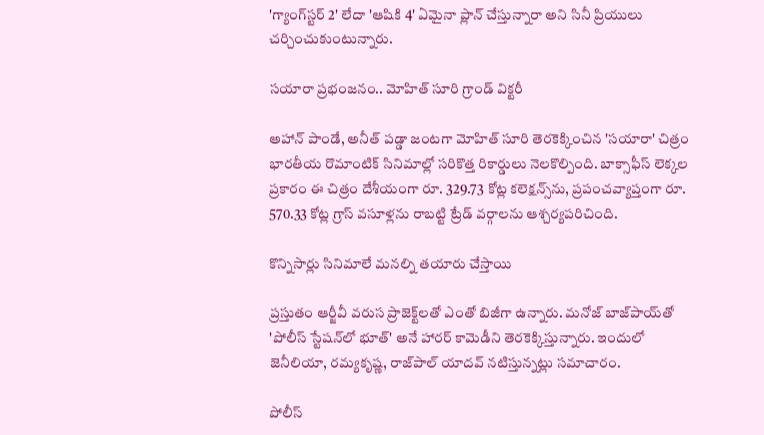'గ్యాంగ్‌స్టర్ 2' లేదా 'ఆషికి 4' ఏమైనా ప్లాన్ చేస్తున్నారా అని సినీ ప్రియులు చర్చించుకుంటున్నారు.

సయారా ప్రభంజనం.. మోహిత్ సూరి గ్రాండ్ విక్టరీ

అహాన్ పాండే, అనీత్ పడ్డా జంటగా మోహిత్ సూరి తెరకెక్కించిన 'సయారా' చిత్రం భారతీయ రొమాంటిక్ సినిమాల్లో సరికొత్త రికార్డులు నెలకొల్పింది. బాక్సాఫీస్ లెక్కల ప్రకారం ఈ చిత్రం దేశీయంగా రూ. 329.73 కోట్ల కలెక్షన్స్‌ను, ప్రపంచవ్యాప్తంగా రూ. 570.33 కోట్ల గ్రాస్ వసూళ్లను రాబట్టి ట్రేడ్ వర్గాలను ఆశ్చర్యపరిచింది.

కొన్నిసార్లు సినిమాలే మనల్ని తయారు చేస్తాయి

ప్రస్తుతం ఆర్జీవీ వరుస ప్రాజెక్ట్‌లతో ఎంతో బిజీగా ఉన్నారు. మనోజ్ బాజ్‌పాయ్‌తో 'పోలీస్ స్టేషన్‌లో భూత్' అనే హారర్ కామెడీని తెరకెక్కిస్తున్నారు. ఇందులో జెనీలియా, రమ్యకృష్ణ, రాజ్‌పాల్ యాదవ్ నటిస్తున్నట్లు సమాచారం.

పోలీస్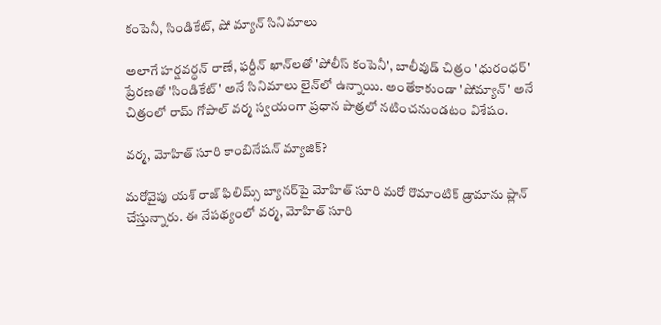కంపెనీ, సిండికేట్, షో మ్యాన్ సినిమాలు

అలాగే హర్షవర్ధన్ రాణే, ఫర్దీన్ ఖాన్‌లతో 'పోలీస్ కంపెనీ', బాలీవుడ్ చిత్రం 'ధురంధర్' ప్రేరణతో 'సిండికేట్' అనే సినిమాలు లైన్‌లో ఉన్నాయి. అంతేకాకుండా 'షోమ్యాన్' అనే చిత్రంలో రామ్ గోపాల్ వర్మ స్వయంగా ప్రధాన పాత్రలో నటించనుండటం విశేషం.

వర్మ, మోహిత్ సూరి కాంబినేషన్ మ్యాజిక్?

మరోవైపు యశ్ రాజ్ ఫిలిమ్స్ బ్యానర్‌పై మోహిత్ సూరి మరో రొమాంటిక్ డ్రామాను ప్లాన్ చేస్తున్నారు. ఈ నేపథ్యంలో వర్మ, మోహిత్ సూరి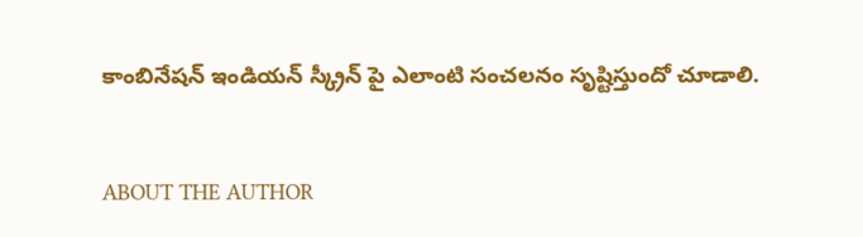కాంబినేషన్ ఇండియన్ స్క్రీన్ పై ఎలాంటి సంచలనం సృష్టిస్తుందో చూడాలి.


ABOUT THE AUTHOR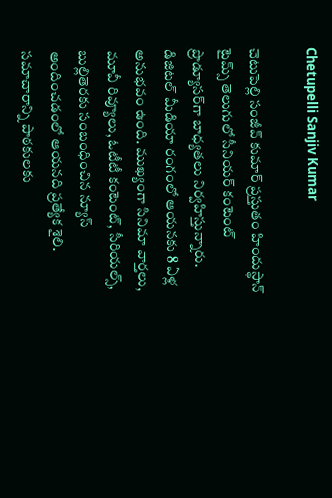Chetupelli Sanjiv Kumar

చెటుపెల్లి సంజీవ్ కుమార్ ప్రస్తుతం హిందుస్థాన్ టైమ్స్ తెలుగులో సీనియర్ కంటెంట్ ప్రొడ్యూసర్‌గా బాధ్యతలు నిర్వహిస్తున్నారు. డిజిటల్ మీడియా రంగంలో ఆయనకు 8 ఏళ్ల అనుభవం ఉంది. ముఖ్యంగా సినిమా వార్తలు, మూవీ రివ్యూలు, ఓటీటీ కంటెంట్, సీరియల్స్, బుల్లితెరకు సంబంధించిన న్యూస్ అందించడంలో ఆయనది ప్రత్యేక శైలి. సమాచారాన్ని పాఠకులకు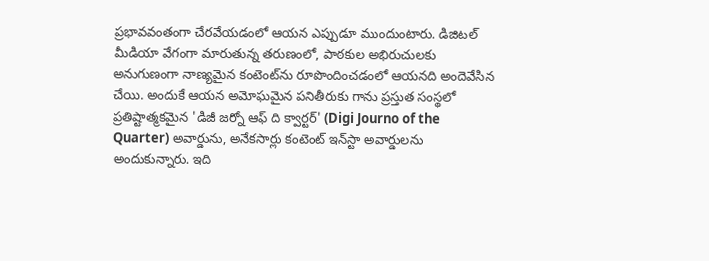ప్రభావవంతంగా చేరవేయడంలో ఆయన ఎప్పుడూ ముందుంటారు. డిజిటల్ మీడియా వేగంగా మారుతున్న తరుణంలో, పాఠకుల అభిరుచులకు అనుగుణంగా నాణ్యమైన కంటెంట్‌ను రూపొందించడంలో ఆయనది అందెవేసిన చేయి. అందుకే ఆయన అమోఘమైన పనితీరుకు గాను ప్రస్తుత సంస్థలో ప్రతిష్టాత్మకమైన 'డిజీ జర్నో ఆఫ్ ది క్వార్టర్' (Digi Journo of the Quarter) అవార్డును, అనేకసార్లు కంటెంట్ ఇన్‌స్టా అవార్డులను అందుకున్నారు. ఇది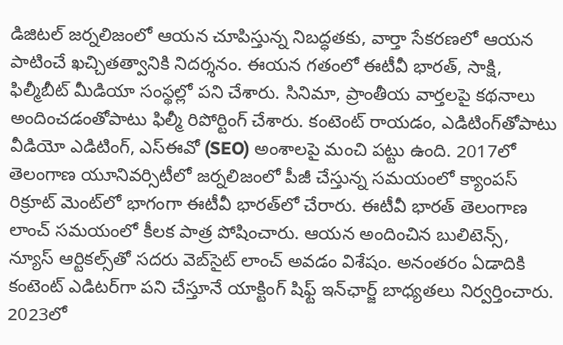డిజిటల్ జర్నలిజంలో ఆయన చూపిస్తున్న నిబద్ధతకు, వార్తా సేకరణలో ఆయన పాటించే ఖచ్చితత్వానికి నిదర్శనం. ఈయన గతంలో ఈటీవీ భారత్, సాక్షి, ఫిల్మీబీట్ మీడియా సంస్థల్లో పని చేశారు. సినిమా, ప్రాంతీయ వార్తలపై కథనాలు అందించడంతోపాటు ఫిల్మీ రిపోర్టింగ్ చేశారు. కంటెంట్ రాయడం, ఎడిటింగ్‌తోపాటు వీడియో ఎడిటింగ్, ఎస్‌ఈవో (SEO) అంశాలపై మంచి పట్టు ఉంది. 2017లో తెలంగాణ యూనివర్సిటీలో జర్నలిజంలో పీజీ చేస్తున్న సమయంలో క్యాంపస్ రిక్రూట్ మెంట్‌లో భాగంగా ఈటీవీ భారత్‌లో చేరారు. ఈటీవీ భారత్ తెలంగాణ లాంచ్ సమయంలో కీలక పాత్ర పోషించారు. ఆయన అందించిన బులిటెన్స్, న్యూస్ ఆర్టికల్స్‌తో సదరు వెబ్‌సైట్ లాంచ్ అవడం విశేషం. అనంతరం ఏడాదికి కంటెంట్ ఎడిటర్‌గా పని చేస్తూనే యాక్టింగ్ షిఫ్ట్ ఇన్‌ఛార్జ్ బాధ్యతలు నిర్వర్తించారు. 2023లో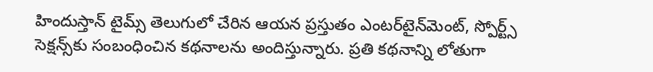హిందుస్తాన్ టైమ్స్ తెలుగులో చేరిన ఆయన ప్రస్తుతం ఎంటర్‌టైన్‌మెంట్, స్పోర్ట్స్ సెక్షన్స్‌కు సంబంధించిన కథనాలను అందిస్తున్నారు. ప్రతి కథనాన్ని లోతుగా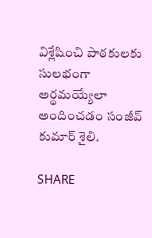విశ్లేషించి పాఠకులకు సులభంగా అర్థమయ్యేలా అందించడం సంజీవ్ కుమార్ శైలి.

SHARE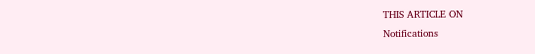THIS ARTICLE ON
Notifications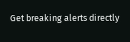Get breaking alerts directly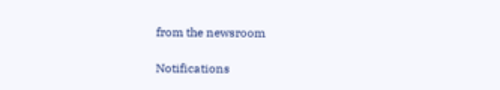from the newsroom

Notifications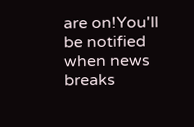are on!You'll be notified when news breaks